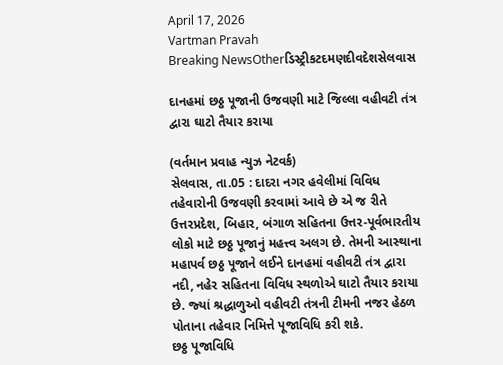April 17, 2026
Vartman Pravah
Breaking NewsOtherડિસ્ટ્રીકટદમણદીવદેશસેલવાસ

દાનહમાં છઠ્ઠ પૂજાની ઉજવણી માટે જિલ્લા વહીવટી તંત્ર દ્વારા ઘાટો તૈયાર કરાયા

(વર્તમાન પ્રવાહ ન્‍યુઝ નેટવર્ક)
સેલવાસ, તા.05 : દાદરા નગર હવેલીમાં વિવિધ તહેવારોની ઉજવણી કરવામાં આવે છે એ જ રીતે ઉત્તરપ્રદેશ, બિહાર, બંગાળ સહિતના ઉત્તર-પૂર્વભારતીય લોકો માટે છઠ્ઠ પૂજાનું મહત્ત્વ અલગ છે. તેમની આસ્‍થાના મહાપર્વ છઠ્ઠ પૂજાને લઈને દાનહમાં વહીવટી તંત્ર દ્વારા નદી, નહેર સહિતના વિવિધ સ્‍થળોએ ઘાટો તૈયાર કરાયા છે. જ્‍યાં શ્રદ્ધાળુઓ વહીવટી તંત્રની ટીમની નજર હેઠળ પોતાના તહેવાર નિમિત્તે પૂજાવિધિ કરી શકે.
છઠ્ઠ પૂજાવિધિ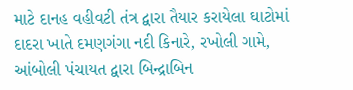માટે દાનહ વહીવટી તંત્ર દ્વારા તૈયાર કરાયેલા ઘાટોમાં દાદરા ખાતે દમણગંગા નદી કિનારે, રખોલી ગામે, આંબોલી પંચાયત દ્વારા બિન્‍દ્રાબિન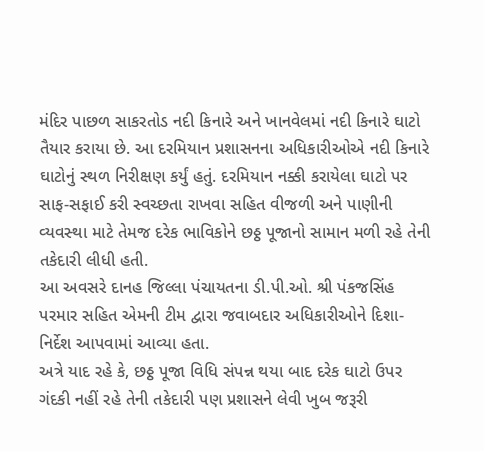મંદિર પાછળ સાકરતોડ નદી કિનારે અને ખાનવેલમાં નદી કિનારે ઘાટો તૈયાર કરાયા છે. આ દરમિયાન પ્રશાસનના અધિકારીઓએ નદી કિનારે ઘાટોનું સ્‍થળ નિરીક્ષણ કર્યું હતું. દરમિયાન નક્કી કરાયેલા ઘાટો પર સાફ-સફાઈ કરી સ્‍વચ્‍છતા રાખવા સહિત વીજળી અને પાણીની વ્‍યવસ્‍થા માટે તેમજ દરેક ભાવિકોને છઠ્ઠ પૂજાનો સામાન મળી રહે તેની તકેદારી લીધી હતી.
આ અવસરે દાનહ જિલ્લા પંચાયતના ડી.પી.ઓ. શ્રી પંકજસિંહ પરમાર સહિત એમની ટીમ દ્વારા જવાબદાર અધિકારીઓને દિશા-નિર્દેશ આપવામાં આવ્‍યા હતા.
અત્રે યાદ રહે કે, છઠ્ઠ પૂજા વિધિ સંપન્ન થયા બાદ દરેક ઘાટો ઉપર ગંદકી નહીં રહે તેની તકેદારી પણ પ્રશાસને લેવી ખુબ જરૂરી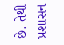છે. તેથી પ્રશાસન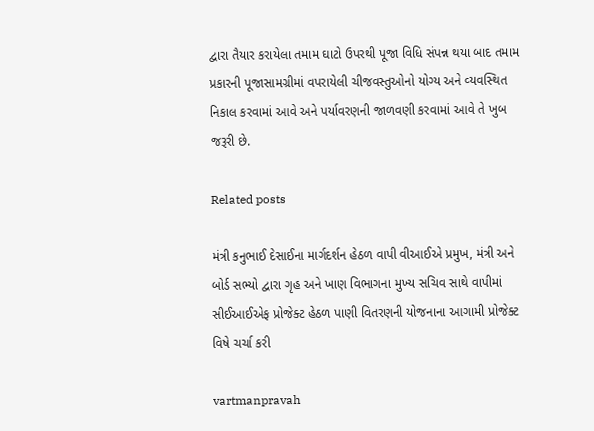દ્વારા તૈયાર કરાયેલા તમામ ઘાટો ઉપરથી પૂજા વિધિ સંપન્ન થયા બાદ તમામ પ્રકારની પૂજાસામગ્રીમાં વપરાયેલી ચીજવસ્‍તુઓનો યોગ્‍ય અને વ્‍યવસ્‍થિત નિકાલ કરવામાં આવે અને પર્યાવરણની જાળવણી કરવામાં આવે તે ખુબ જરૂરી છે.

Related posts

મંત્રી કનુભાઈ દેસાઈના માર્ગદર્શન હેઠળ વાપી વીઆઈએ પ્રમુખ, મંત્રી અને બોર્ડ સભ્‍યો દ્વારા ગૃહ અને ખાણ વિભાગના મુખ્‍ય સચિવ સાથે વાપીમાં સીઈઆઈએફ પ્રોજેક્‍ટ હેઠળ પાણી વિતરણની યોજનાના આગામી પ્રોજેક્‍ટ વિષે ચર્ચા કરી

vartmanpravah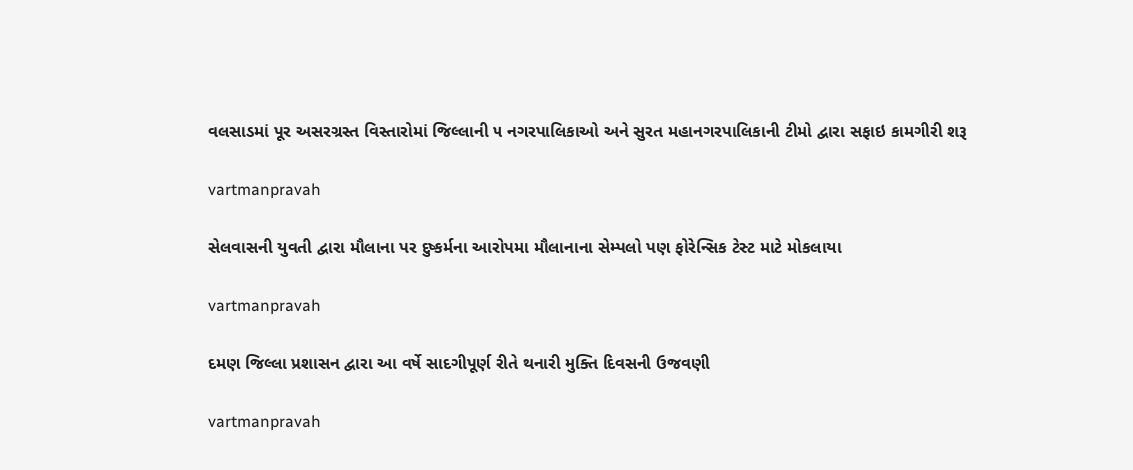વલસાડમાં પૂર અસરગ્રસ્ત વિસ્તારોમાં જિલ્લાની ૫ નગરપાલિકાઓ અને સુરત મહાનગરપાલિકાની ટીમો દ્વારા સફાઇ કામગીરી શરૂ

vartmanpravah

સેલવાસની યુવતી દ્વારા મૌલાના પર દુષ્‍કર્મના આરોપમા મૌલાનાના સેમ્‍પલો પણ ફોરેન્સિક ટેસ્‍ટ માટે મોકલાયા

vartmanpravah

દમણ જિલ્લા પ્રશાસન દ્વારા આ વર્ષે સાદગીપૂર્ણ રીતે થનારી મુક્‍તિ દિવસની ઉજવણી

vartmanpravah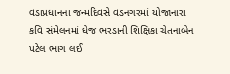વડાપ્રધાનના જન્મદિવસે વડનગરમાં યોજાનારા કવિ સંમેલનમાં ધેજ ભરડાની શિક્ષિકા ચેતનાબેન પટેલ ભાગ લઈ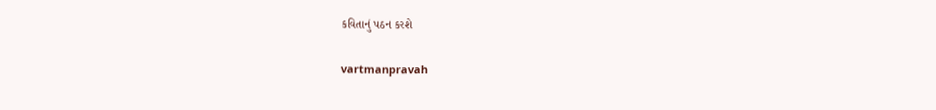કવિતાનું પઠન કરશે

vartmanpravah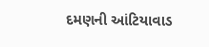દમણની આંટિયાવાડ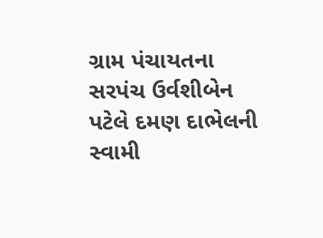ગ્રામ પંચાયતના સરપંચ ઉર્વશીબેન પટેલે દમણ દાભેલની સ્‍વામી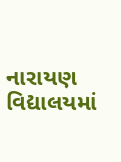નારાયણ વિદ્યાલયમાં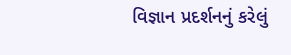વિજ્ઞાન પ્રદર્શનનું કરેલું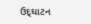ઉદ્‌ઘાટન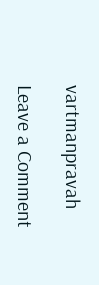vartmanpravah

Leave a Comment